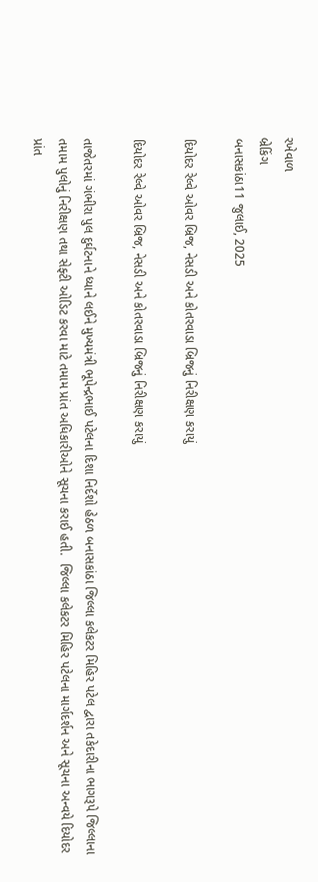રખેવાળ
બ્રેકિંગ
બનાસકાંઠા11 જુલાઈ, 2025

દિયોદર રેલ્વે ઓવર બ્રિજ, નેસડી અને કોતરવાડા બ્રિજનું નિરીક્ષણ કરાયું

દિયોદર રેલ્વે ઓવર બ્રિજ, નેસડી અને કોતરવાડા બ્રિજનું નિરીક્ષણ કરાયું

તાજેતરમાં ગંભીરા પુલ દુર્ઘટનાને ધ્યાને લઈને મુખ્યમંત્રી ભૂપેન્દ્રભાઈ પટેલના દિશા નિર્દેશો હેઠળ બનાસકાંઠા જિલ્લા કલેકટર મિહિર પટેલ દ્વારા તકેદારીના ભાગરૂપે જિલ્લાના તમામ પુલોનું નિરીક્ષણ તથા સેફ્ટી ઓડિટ કરવા માટે તમામ પ્રાંત અધિકારીઓને સૂચના કરાઈ હતી.  જિલ્લા કલેકટર મિહિર પટેલના માર્ગદર્શન અને સૂચના અન્વયે દિયોદર પ્રાંત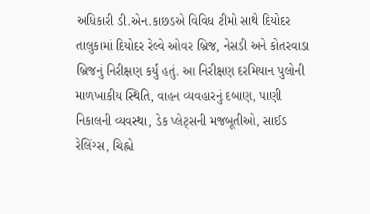અધિકારી ડી.એન.કાછડએ વિવિધ ટીમો સાથે દિયોદર તાલુકામાં દિયોદર રેલ્વે ઓવર બ્રિજ, નેસડી અને કોતરવાડા બ્રિજનું નિરીક્ષણ કર્યું હતું. આ નિરીક્ષણ દરમિયાન પુલોની માળખાકીય સ્થિતિ, વાહન વ્યવહારનું દબાણ, પાણી નિકાલની વ્યવસ્થા, ડેક પ્લેટ્સની મજબૂતીઓ, સાઈડ રેલિંગ્સ, ચિહ્નો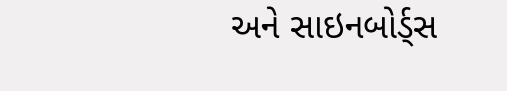અને સાઇનબોર્ડ્સ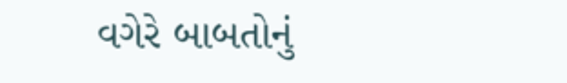વગેરે બાબતોનું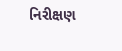નિરીક્ષણ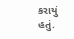કરાયું હતું.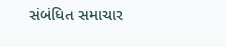સંબંધિત સમાચાર